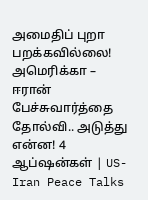அமைதிப் புறா பறக்கவில்லை! அமெரிக்கா – ஈரான் பேச்சுவார்த்தை தோல்வி.. அடுத்து என்ன! 4 ஆப்ஷன்கள் | US-Iran Peace Talks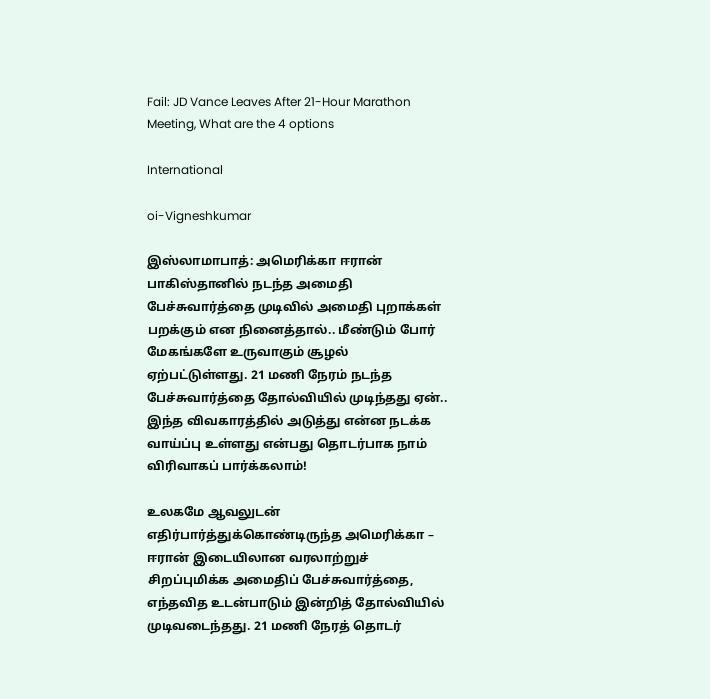Fail: JD Vance Leaves After 21-Hour Marathon Meeting, What are the 4 options

International

oi-Vigneshkumar

இஸ்லாமாபாத்: அமெரிக்கா ஈரான் பாகிஸ்தானில் நடந்த அமைதி பேச்சுவார்த்தை முடிவில் அமைதி புறாக்கள் பறக்கும் என நினைத்தால்.. மீண்டும் போர் மேகங்களே உருவாகும் சூழல் ஏற்பட்டுள்ளது. 21 மணி நேரம் நடந்த பேச்சுவார்த்தை தோல்வியில் முடிந்தது ஏன்.. இந்த விவகாரத்தில் அடுத்து என்ன நடக்க வாய்ப்பு உள்ளது என்பது தொடர்பாக நாம் விரிவாகப் பார்க்கலாம்!

உலகமே ஆவலுடன் எதிர்பார்த்துக்கொண்டிருந்த அமெரிக்கா – ஈரான் இடையிலான வரலாற்றுச் சிறப்புமிக்க அமைதிப் பேச்சுவார்த்தை, எந்தவித உடன்பாடும் இன்றித் தோல்வியில் முடிவடைந்தது. 21 மணி நேரத் தொடர்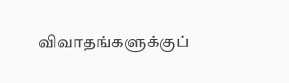விவாதங்களுக்குப்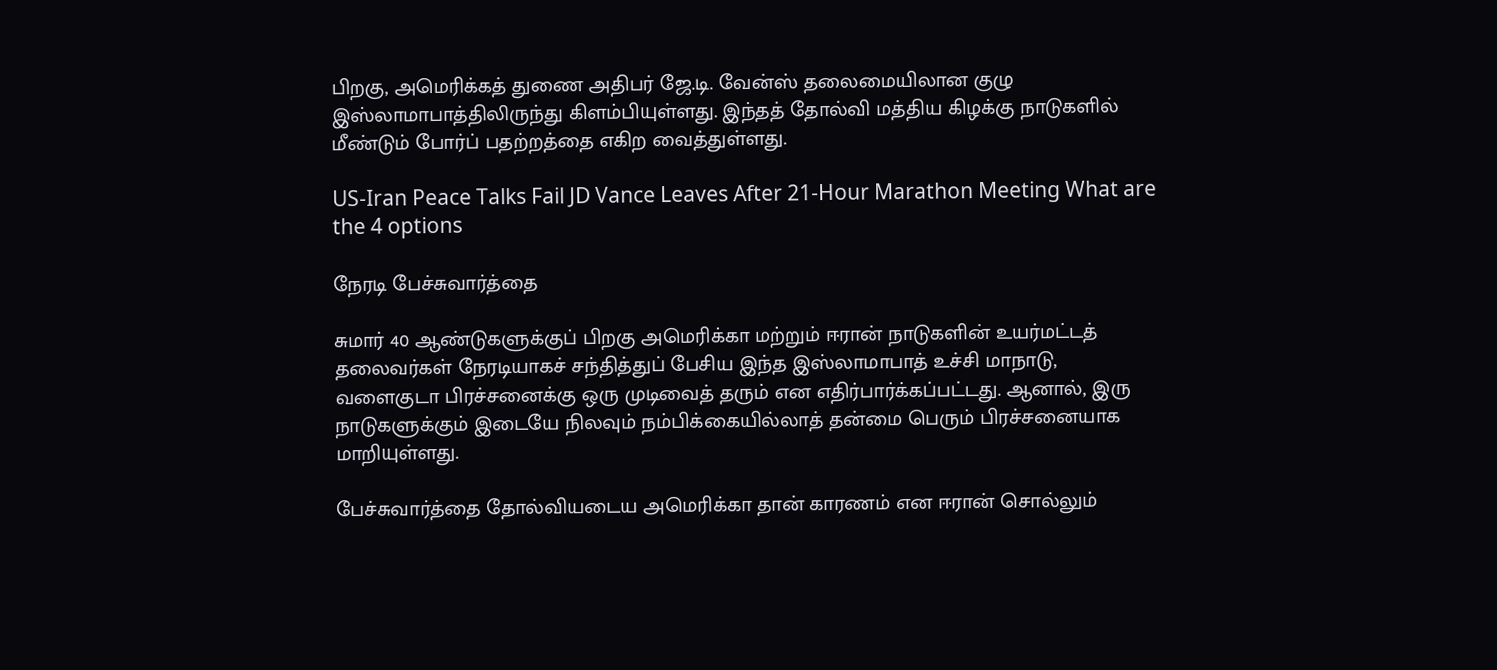பிறகு, அமெரிக்கத் துணை அதிபர் ஜே.டி. வேன்ஸ் தலைமையிலான குழு இஸ்லாமாபாத்திலிருந்து கிளம்பியுள்ளது. இந்தத் தோல்வி மத்திய கிழக்கு நாடுகளில் மீண்டும் போர்ப் பதற்றத்தை எகிற வைத்துள்ளது.

US-Iran Peace Talks Fail JD Vance Leaves After 21-Hour Marathon Meeting What are the 4 options

நேரடி பேச்சுவார்த்தை

சுமார் 40 ஆண்டுகளுக்குப் பிறகு அமெரிக்கா மற்றும் ஈரான் நாடுகளின் உயர்மட்டத் தலைவர்கள் நேரடியாகச் சந்தித்துப் பேசிய இந்த இஸ்லாமாபாத் உச்சி மாநாடு, வளைகுடா பிரச்சனைக்கு ஒரு முடிவைத் தரும் என எதிர்பார்க்கப்பட்டது. ஆனால், இரு நாடுகளுக்கும் இடையே நிலவும் நம்பிக்கையில்லாத் தன்மை பெரும் பிரச்சனையாக மாறியுள்ளது.

பேச்சுவார்த்தை தோல்வியடைய அமெரிக்கா தான் காரணம் என ஈரான் சொல்லும்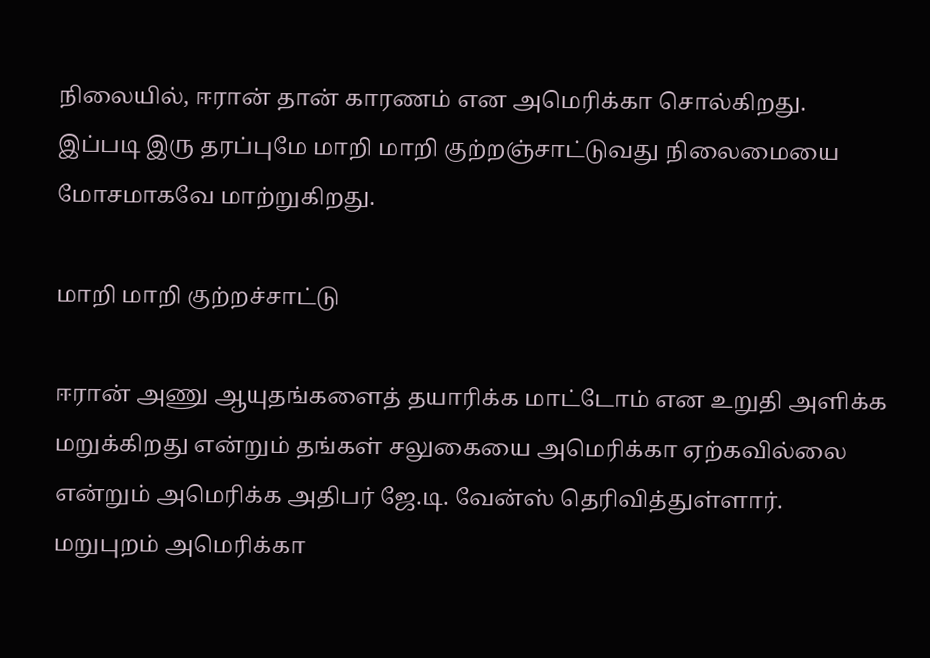நிலையில், ஈரான் தான் காரணம் என அமெரிக்கா சொல்கிறது. இப்படி இரு தரப்புமே மாறி மாறி குற்றஞ்சாட்டுவது நிலைமையை மோசமாகவே மாற்றுகிறது.

மாறி மாறி குற்றச்சாட்டு

ஈரான் அணு ஆயுதங்களைத் தயாரிக்க மாட்டோம் என உறுதி அளிக்க மறுக்கிறது என்றும் தங்கள் சலுகையை அமெரிக்கா ஏற்கவில்லை என்றும் அமெரிக்க அதிபர் ஜே.டி. வேன்ஸ் தெரிவித்துள்ளார். மறுபுறம் அமெரிக்கா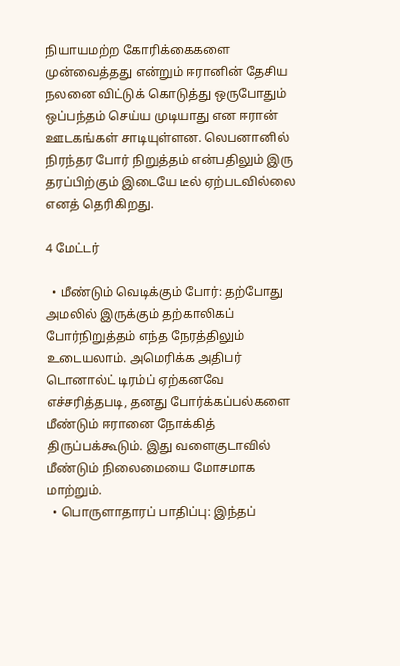நியாயமற்ற கோரிக்கைகளை முன்வைத்தது என்றும் ஈரானின் தேசிய நலனை விட்டுக் கொடுத்து ஒருபோதும் ஒப்பந்தம் செய்ய முடியாது என ஈரான் ஊடகங்கள் சாடியுள்ளன. லெபனானில் நிரந்தர போர் நிறுத்தம் என்பதிலும் இரு தரப்பிற்கும் இடையே டீல் ஏற்படவில்லை எனத் தெரிகிறது.

4 மேட்டர்

  • மீண்டும் வெடிக்கும் போர்: தற்போது அமலில் இருக்கும் தற்காலிகப் போர்நிறுத்தம் எந்த நேரத்திலும் உடையலாம். அமெரிக்க அதிபர் டொனால்ட் டிரம்ப் ஏற்கனவே எச்சரித்தபடி, தனது போர்க்கப்பல்களை மீண்டும் ஈரானை நோக்கித் திருப்பக்கூடும். இது வளைகுடாவில் மீண்டும் நிலைமையை மோசமாக மாற்றும்.
  • பொருளாதாரப் பாதிப்பு: இந்தப்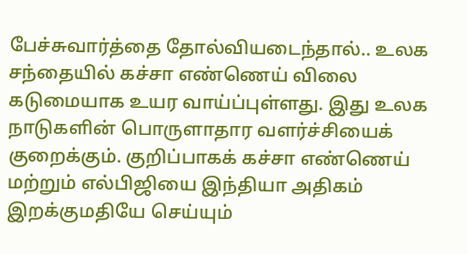பேச்சுவார்த்தை தோல்வியடைந்தால்.. உலக சந்தையில் கச்சா எண்ணெய் விலை கடுமையாக உயர வாய்ப்புள்ளது. இது உலக நாடுகளின் பொருளாதார வளர்ச்சியைக் குறைக்கும். குறிப்பாகக் கச்சா எண்ணெய் மற்றும் எல்பிஜியை இந்தியா அதிகம் இறக்குமதியே செய்யும்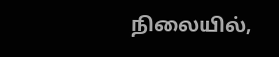நிலையில்,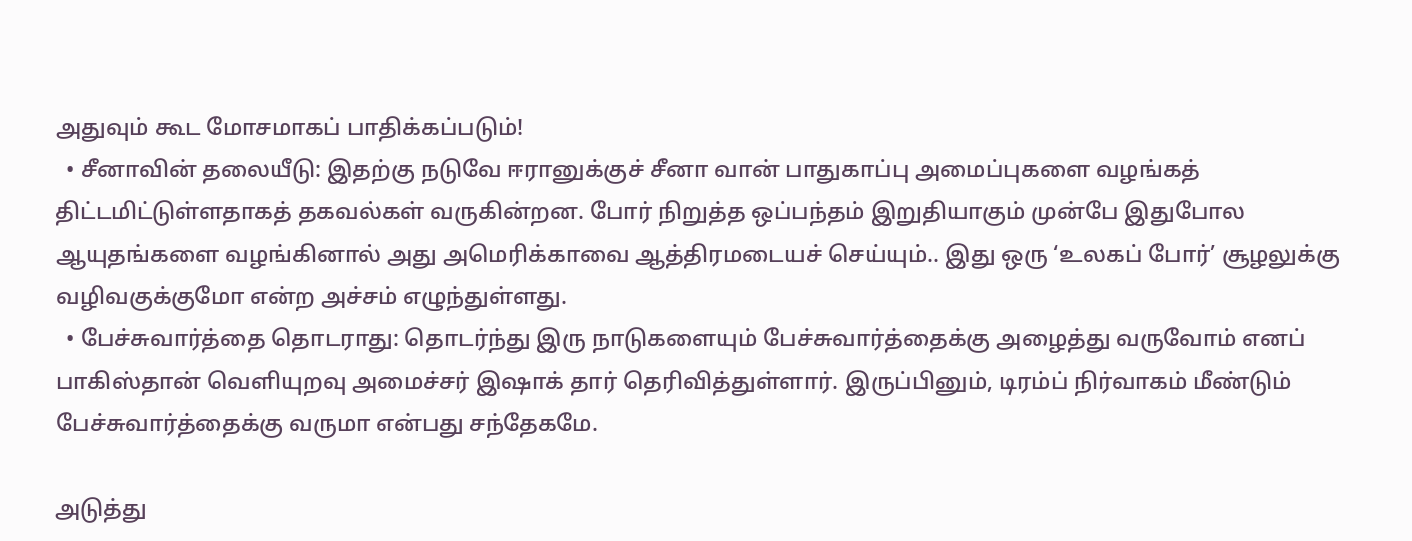அதுவும் கூட மோசமாகப் பாதிக்கப்படும்!
  • சீனாவின் தலையீடு: இதற்கு நடுவே ஈரானுக்குச் சீனா வான் பாதுகாப்பு அமைப்புகளை வழங்கத் திட்டமிட்டுள்ளதாகத் தகவல்கள் வருகின்றன. போர் நிறுத்த ஒப்பந்தம் இறுதியாகும் முன்பே இதுபோல ஆயுதங்களை வழங்கினால் அது அமெரிக்காவை ஆத்திரமடையச் செய்யும்.. இது ஒரு ‘உலகப் போர்’ சூழலுக்கு வழிவகுக்குமோ என்ற அச்சம் எழுந்துள்ளது.
  • பேச்சுவார்த்தை தொடராது: தொடர்ந்து இரு நாடுகளையும் பேச்சுவார்த்தைக்கு அழைத்து வருவோம் எனப் பாகிஸ்தான் வெளியுறவு அமைச்சர் இஷாக் தார் தெரிவித்துள்ளார். இருப்பினும், டிரம்ப் நிர்வாகம் மீண்டும் பேச்சுவார்த்தைக்கு வருமா என்பது சந்தேகமே.

அடுத்து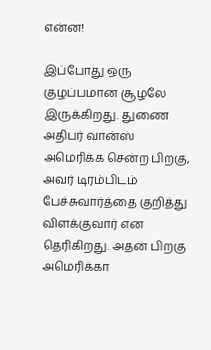என்ன!

இப்போது ஒரு குழப்பமான சூழலே இருக்கிறது. துணை அதிபர் வான்ஸ் அமெரிக்க சென்ற பிறகு, அவர் டிரம்பிடம் பேச்சுவார்த்தை குறித்து விளக்குவார் என தெரிகிறது. அதன் பிறகு அமெரிக்கா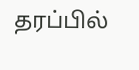தரப்பில்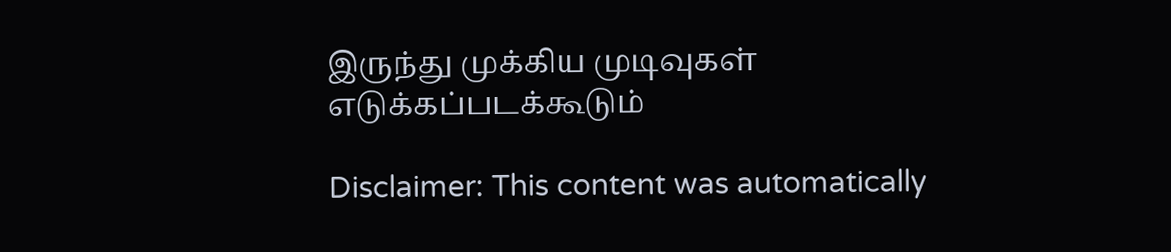இருந்து முக்கிய முடிவுகள் எடுக்கப்படக்கூடும்

Disclaimer: This content was automatically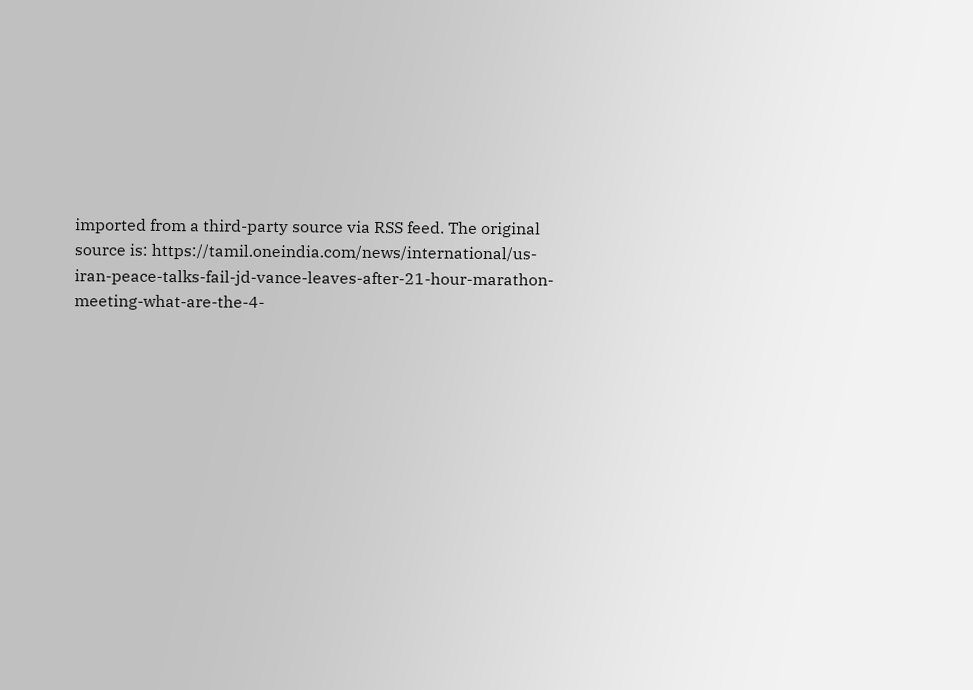imported from a third-party source via RSS feed. The original source is: https://tamil.oneindia.com/news/international/us-iran-peace-talks-fail-jd-vance-leaves-after-21-hour-marathon-meeting-what-are-the-4-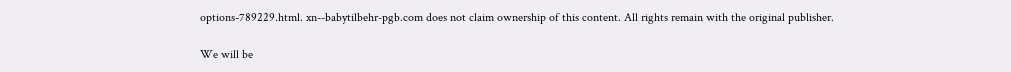options-789229.html. xn--babytilbehr-pgb.com does not claim ownership of this content. All rights remain with the original publisher.

We will be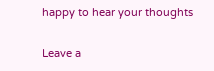happy to hear your thoughts

Leave a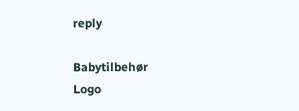reply

Babytilbehør
Logo